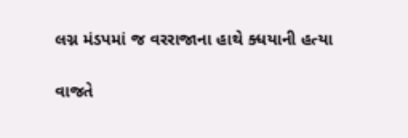લગ્ન મંડપમાં જ વરરાજાના હાથે ક્ધયાની હત્યા

વાજતે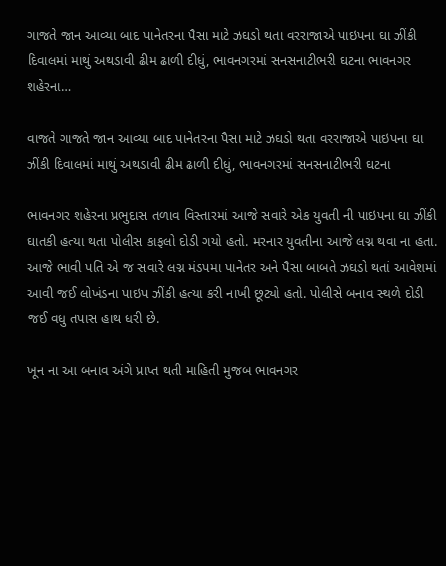ગાજતે જાન આવ્યા બાદ પાનેતરના પૈસા માટે ઝઘડો થતા વરરાજાએ પાઇપના ઘા ઝીંકી દિવાલમાં માથું અથડાવી ઢીમ ઢાળી દીધું, ભાવનગરમાં સનસનાટીભરી ઘટના ભાવનગર શહેરના…

વાજતે ગાજતે જાન આવ્યા બાદ પાનેતરના પૈસા માટે ઝઘડો થતા વરરાજાએ પાઇપના ઘા ઝીંકી દિવાલમાં માથું અથડાવી ઢીમ ઢાળી દીધું, ભાવનગરમાં સનસનાટીભરી ઘટના

ભાવનગર શહેરના પ્રભુદાસ તળાવ વિસ્તારમાં આજે સવારે એક યુવતી ની પાઇપના ઘા ઝીંકી ઘાતકી હત્યા થતા પોલીસ કાફલો દોડી ગયો હતો. મરનાર યુવતીના આજે લગ્ન થવા ના હતા. આજે ભાવી પતિ એ જ સવારે લગ્ન મંડપમા પાનેતર અને પૈસા બાબતે ઝઘડો થતાં આવેશમાં આવી જઈ લોખંડના પાઇપ ઝીંકી હત્યા કરી નાખી છૂટ્યો હતો. પોલીસે બનાવ સ્થળે દોડી જઈ વધુ તપાસ હાથ ધરી છે.

ખૂન ના આ બનાવ અંગે પ્રાપ્ત થતી માહિતી મુજબ ભાવનગર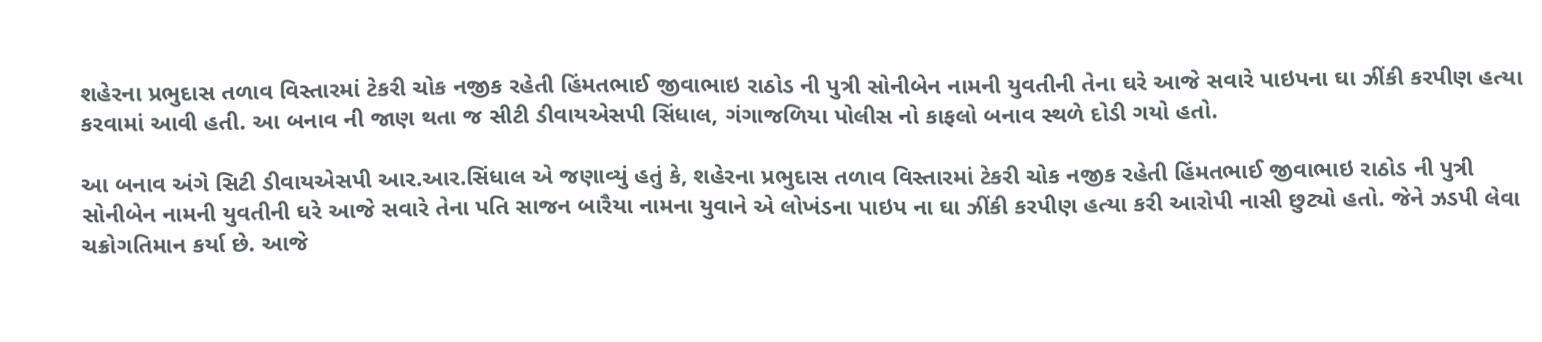શહેરના પ્રભુદાસ તળાવ વિસ્તારમાં ટેકરી ચોક નજીક રહેતી હિંમતભાઈ જીવાભાઇ રાઠોડ ની પુત્રી સોનીબેન નામની યુવતીની તેના ઘરે આજે સવારે પાઇપના ઘા ઝીંકી કરપીણ હત્યા કરવામાં આવી હતી. આ બનાવ ની જાણ થતા જ સીટી ડીવાયએસપી સિંધાલ, ગંગાજળિયા પોલીસ નો કાફલો બનાવ સ્થળે દોડી ગયો હતો.

આ બનાવ અંગે સિટી ડીવાયએસપી આર.આર.સિંધાલ એ જણાવ્યું હતું કે, શહેરના પ્રભુદાસ તળાવ વિસ્તારમાં ટેકરી ચોક નજીક રહેતી હિંમતભાઈ જીવાભાઇ રાઠોડ ની પુત્રી સોનીબેન નામની યુવતીની ઘરે આજે સવારે તેના પતિ સાજન બારૈયા નામના યુવાને એ લોખંડના પાઇપ ના ઘા ઝીંકી કરપીણ હત્યા કરી આરોપી નાસી છુટ્યો હતો. જેને ઝડપી લેવા ચક્રોગતિમાન કર્યા છે. આજે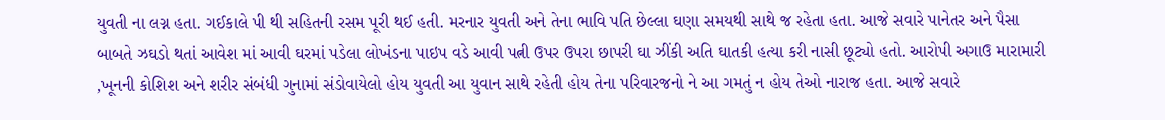યુવતી ના લગ્ન હતા. ગઈકાલે પી થી સહિતની રસમ પૂરી થઈ હતી. મરનાર યુવતી અને તેના ભાવિ પતિ છેલ્લા ઘણા સમયથી સાથે જ રહેતા હતા. આજે સવારે પાનેતર અને પૈસા બાબતે ઝઘડો થતાં આવેશ માં આવી ઘરમાં પડેલા લોખંડના પાઇપ વડે આવી પત્ની ઉપર ઉપરા છાપરી ઘા ઝીંકી અતિ ઘાતકી હત્યા કરી નાસી છૂટ્યો હતો. આરોપી અગાઉ મારામારી ,ખૂનની કોશિશ અને શરીર સંબંધી ગુનામાં સંડોવાયેલો હોય યુવતી આ યુવાન સાથે રહેતી હોય તેના પરિવારજનો ને આ ગમતું ન હોય તેઓ નારાજ હતા. આજે સવારે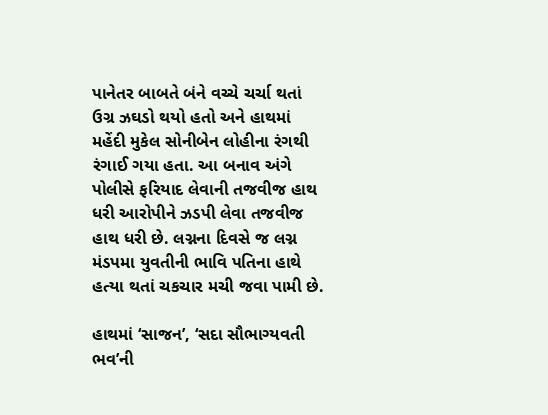પાનેતર બાબતે બંને વચ્ચે ચર્ચા થતાં ઉગ્ર ઝઘડો થયો હતો અને હાથમાં મહેંદી મુકેલ સોનીબેન લોહીના રંગથી રંગાઈ ગયા હતા. આ બનાવ અંગે પોલીસે ફરિયાદ લેવાની તજવીજ હાથ ધરી આરોપીને ઝડપી લેવા તજવીજ હાથ ધરી છે. લગ્નના દિવસે જ લગ્ન મંડપમા યુવતીની ભાવિ પતિના હાથે હત્યા થતાં ચકચાર મચી જવા પામી છે.

હાથમાં ‘સાજન’, ‘સદા સૌભાગ્યવતી ભવ’ની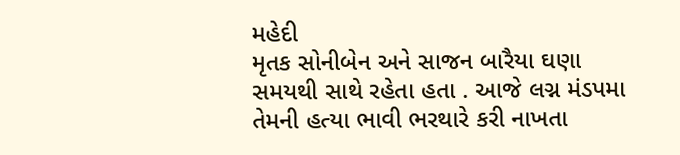મહેદી
મૃતક સોનીબેન અને સાજન બારૈયા ઘણા સમયથી સાથે રહેતા હતા . આજે લગ્ન મંડપમા તેમની હત્યા ભાવી ભરથારે કરી નાખતા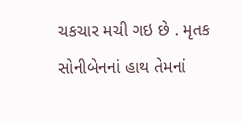ચકચાર મચી ગઇ છે . મૃતક સોનીબેનનાં હાથ તેમનાં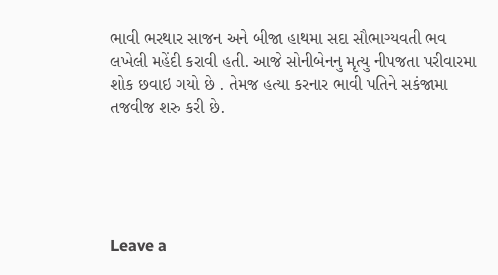ભાવી ભરથાર સાજન અને બીજા હાથમા સદા સૌભાગ્યવતી ભવ લખેલી મહેંદી કરાવી હતી. આજે સોનીબેનનુ મૃત્યુ નીપજતા પરીવારમા શોક છવાઇ ગયો છે . તેમજ હત્યા કરનાર ભાવી પતિને સકંજામા તજવીજ શરુ કરી છે.





Leave a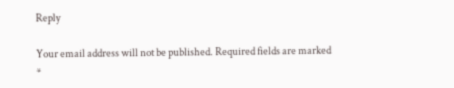Reply

Your email address will not be published. Required fields are marked *